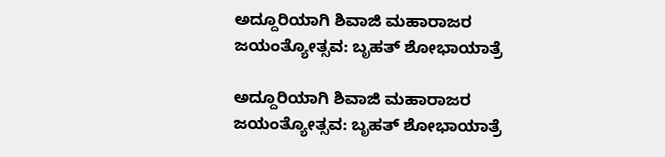ಅದ್ದೂರಿಯಾಗಿ ಶಿವಾಜಿ ಮಹಾರಾಜರ ಜಯಂತ್ಯೋತ್ಸವ: ಬೃಹತ್ ಶೋಭಾಯಾತ್ರೆ

ಅದ್ದೂರಿಯಾಗಿ ಶಿವಾಜಿ ಮಹಾರಾಜರ ಜಯಂತ್ಯೋತ್ಸವ: ಬೃಹತ್ ಶೋಭಾಯಾತ್ರೆ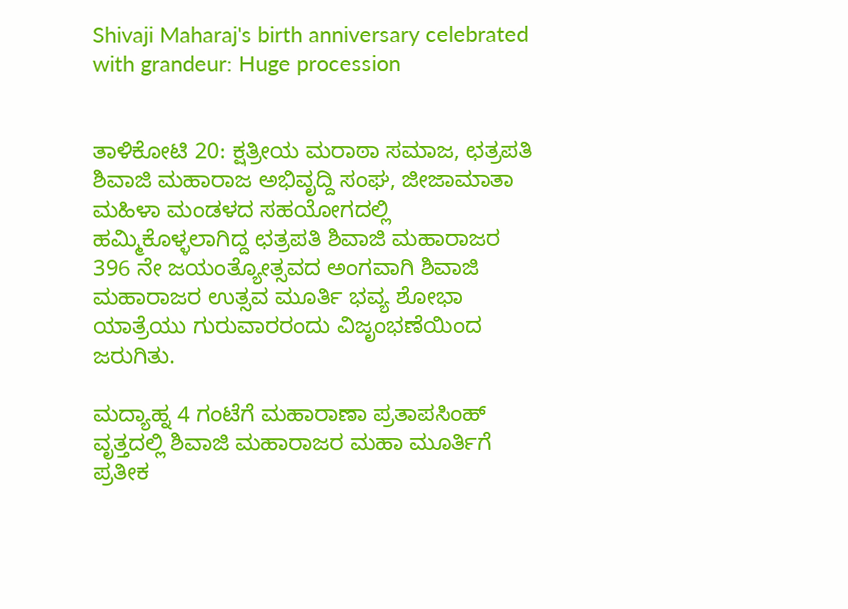Shivaji Maharaj's birth anniversary celebrated with grandeur: Huge procession


ತಾಳಿಕೋಟಿ 20: ಕ್ಷತ್ರೀಯ ಮರಾಠಾ ಸಮಾಜ, ಛತ್ರಪತಿ ಶಿವಾಜಿ ಮಹಾರಾಜ ಅಭಿವೃದ್ದಿ ಸಂಘ, ಜೀಜಾಮಾತಾ ಮಹಿಳಾ ಮಂಡಳದ ಸಹಯೋಗದಲ್ಲಿ ಹಮ್ಮಿಕೊಳ್ಳಲಾಗಿದ್ದ ಛತ್ರಪತಿ ಶಿವಾಜಿ ಮಹಾರಾಜರ 396 ನೇ ಜಯಂತ್ಯೋತ್ಸವದ ಅಂಗವಾಗಿ ಶಿವಾಜಿ ಮಹಾರಾಜರ ಉತ್ಸವ ಮೂರ್ತಿ ಭವ್ಯ ಶೋಭಾ ಯಾತ್ರೆಯು ಗುರುವಾರರಂದು ವಿಜೃಂಭಣೆಯಿಂದ ಜರುಗಿತು.

ಮದ್ಯಾಹ್ನ 4 ಗಂಟೆಗೆ ಮಹಾರಾಣಾ ಪ್ರತಾಪಸಿಂಹ್ ವೃತ್ತದಲ್ಲಿ ಶಿವಾಜಿ ಮಹಾರಾಜರ ಮಹಾ ಮೂರ್ತಿಗೆ ಪ್ರತೀಕ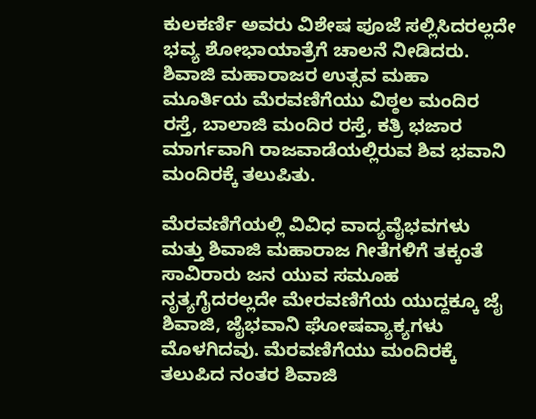ಕುಲಕರ್ಣಿ ಅವರು ವಿಶೇಷ ಪೂಜೆ ಸಲ್ಲಿಸಿದರಲ್ಲದೇ ಭವ್ಯ ಶೋಭಾಯಾತ್ರೆಗೆ ಚಾಲನೆ ನೀಡಿದರು. ಶಿವಾಜಿ ಮಹಾರಾಜರ ಉತ್ಸವ ಮಹಾ ಮೂರ್ತಿಯ ಮೆರವಣಿಗೆಯು ವಿಠ್ಠಲ ಮಂದಿರ ರಸ್ತೆ, ಬಾಲಾಜಿ ಮಂದಿರ ರಸ್ತೆ, ಕತ್ರಿ ಭಜಾರ ಮಾರ್ಗವಾಗಿ ರಾಜವಾಡೆಯಲ್ಲಿರುವ ಶಿವ ಭವಾನಿ ಮಂದಿರಕ್ಕೆ ತಲುಪಿತು.

ಮೆರವಣಿಗೆಯಲ್ಲಿ ವಿವಿಧ ವಾದ್ಯವೈಭವಗಳು ಮತ್ತು ಶಿವಾಜಿ ಮಹಾರಾಜ ಗೀತೆಗಳಿಗೆ ತಕ್ಕಂತೆ ಸಾವಿರಾರು ಜನ ಯುವ ಸಮೂಹ ನೃತ್ಯಗೈದರಲ್ಲದೇ ಮೇರವಣಿಗೆಯ ಯುದ್ದಕ್ಕೂ ಜೈ ಶಿವಾಜಿ, ಜೈಭವಾನಿ ಘೋಷವ್ಯಾಕ್ಯಗಳು ಮೊಳಗಿದವು. ಮೆರವಣಿಗೆಯು ಮಂದಿರಕ್ಕೆ ತಲುಪಿದ ನಂತರ ಶಿವಾಜಿ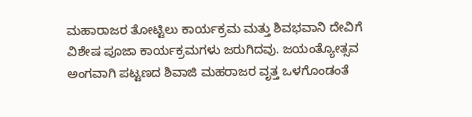ಮಹಾರಾಜರ ತೋಟ್ಟಿಲು ಕಾರ್ಯಕ್ರಮ ಮತ್ತು ಶಿವಭವಾನಿ ದೇವಿಗೆ ವಿಶೇಷ ಪೂಜಾ ಕಾರ್ಯಕ್ರಮಗಳು ಜರುಗಿದವು. ಜಯಂತ್ಯೋತ್ಸವ ಅಂಗವಾಗಿ ಪಟ್ಟಣದ ಶಿವಾಜಿ ಮಹರಾಜರ ವೃತ್ತ ಒಳಗೊಂಡಂತೆ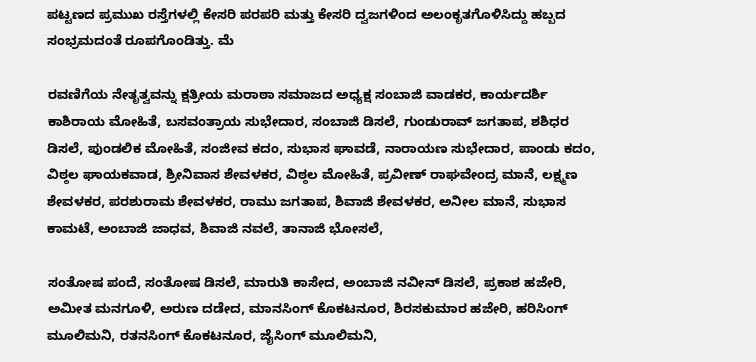ಪಟ್ಟಣದ ಪ್ರಮುಖ ರಸ್ತೆಗಳಲ್ಲಿ ಕೇಸರಿ ಪರಪರಿ ಮತ್ತು ಕೇಸರಿ ದ್ವಜಗಳಿಂದ ಅಲಂಕೃತಗೊಳಿಸಿದ್ದು ಹಬ್ಬದ ಸಂಭ್ರಮದಂತೆ ರೂಪಗೊಂಡಿತ್ತು. ಮೆ

ರವಣಿಗೆಯ ನೇತೃತ್ವವನ್ನು ಕ್ಷತ್ರೀಯ ಮರಾಠಾ ಸಮಾಜದ ಅಧ್ಯಕ್ಷ ಸಂಬಾಜಿ ವಾಡಕರ, ಕಾರ್ಯದರ್ಶಿ ಕಾಶಿರಾಯ ಮೋಹಿತೆ, ಬಸವಂತ್ರಾಯ ಸುಭೇದಾರ, ಸಂಬಾಜಿ ಡಿಸಲೆ, ಗುಂಡುರಾವ್ ಜಗತಾಪ, ಶಶಿಧರ ಡಿಸಲೆ, ಪುಂಡಲಿಕ ಮೋಹಿತೆ, ಸಂಜೀವ ಕದಂ, ಸುಭಾಸ ಘಾವಡೆ, ನಾರಾಯಣ ಸುಭೇದಾರ, ಪಾಂಡು ಕದಂ, ವಿಠ್ಠಲ ಘಾಯಕವಾಡ, ಶ್ರೀನಿವಾಸ ಶೇವಳಕರ, ವಿಠ್ಠಲ ಮೋಹಿತೆ, ಪ್ರವೀಣ್ ರಾಘವೇಂದ್ರ ಮಾನೆ, ಲಕ್ಷ್ಮಣ ಶೇವಳಕರ, ಪರಶುರಾಮ ಶೇವಳಕರ, ರಾಮು ಜಗತಾಪ, ಶಿವಾಜಿ ಶೇವಳಕರ, ಅನೀಲ ಮಾನೆ, ಸುಭಾಸ ಕಾಮಟೆ, ಅಂಬಾಜಿ ಜಾಧವ, ಶಿವಾಜಿ ನವಲೆ, ತಾನಾಜಿ ಭೋಸಲೆ,

ಸಂತೋಷ ಪಂದೆ, ಸಂತೋಷ ಡಿಸಲೆ, ಮಾರುತಿ ಕಾಸೇದ, ಅಂಬಾಜಿ ನವೀನ್ ಡಿಸಲೆ, ಪ್ರಕಾಶ ಹಜೇರಿ, ಅಮೀತ ಮನಗೂಳಿ, ಅರುಣ ದಡೇದ, ಮಾನಸಿಂಗ್ ಕೊಕಟನೂರ, ಶಿರಸಕುಮಾರ ಹಜೇರಿ, ಹರಿಸಿಂಗ್ ಮೂಲಿಮನಿ, ರತನಸಿಂಗ್ ಕೊಕಟನೂರ, ಜೈಸಿಂಗ್ ಮೂಲಿಮನಿ,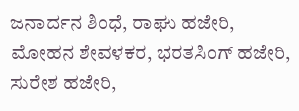ಜನಾರ್ದನ ಶಿಂಧೆ, ರಾಘು ಹಜೇರಿ, ಮೋಹನ ಶೇವಳಕರ, ಭರತಸಿಂಗ್ ಹಜೇರಿ, ಸುರೇಶ ಹಜೇರಿ,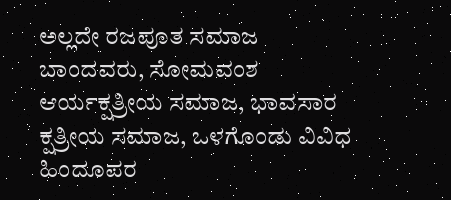ಅಲ್ಲದೇ ರಜಪೂತ ಸಮಾಜ ಬಾಂದವರು, ಸೋಮವಂಶ ಆರ್ಯಕ್ಷತ್ರೀಯ ಸಮಾಜ, ಭಾವಸಾರ ಕ್ಷತ್ರೀಯ ಸಮಾಜ, ಒಳಗೊಂಡು ವಿವಿಧ ಹಿಂದೂಪರ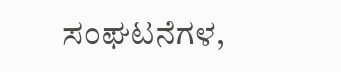ಸಂಘಟನೆಗಳ,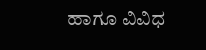ಹಾಗೂ ವಿವಿಧ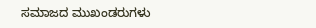ಸಮಾಜದ ಮುಖಂಡರುಗಳು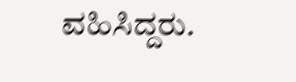ವಹಿಸಿದ್ದರು.